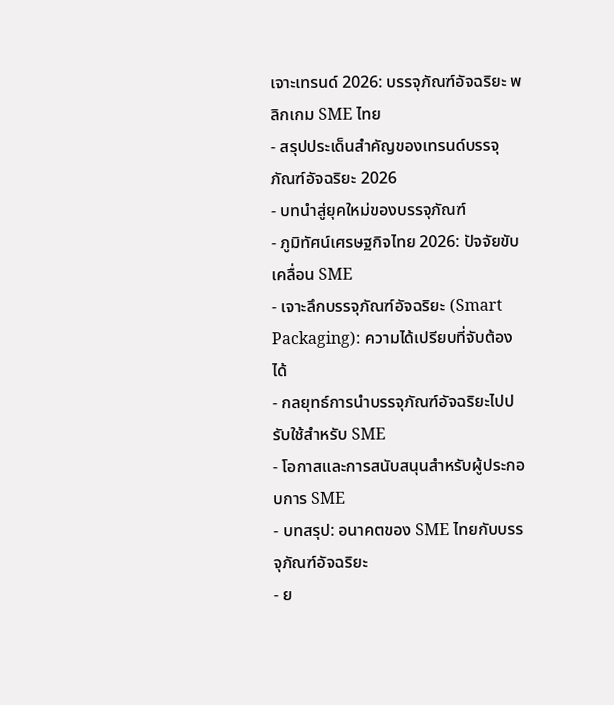เจาะเทรนด์ 2026: บรรจุภัณฑ์อัจฉริยะ พลิกเกม SME ไทย
- สรุปประเด็นสำคัญของเทรนด์บรรจุภัณฑ์อัจฉริยะ 2026
- บทนำสู่ยุคใหม่ของบรรจุภัณฑ์
- ภูมิทัศน์เศรษฐกิจไทย 2026: ปัจจัยขับเคลื่อน SME
- เจาะลึกบรรจุภัณฑ์อัจฉริยะ (Smart Packaging): ความได้เปรียบที่จับต้องได้
- กลยุทธ์การนำบรรจุภัณฑ์อัจฉริยะไปปรับใช้สำหรับ SME
- โอกาสและการสนับสนุนสำหรับผู้ประกอบการ SME
- บทสรุป: อนาคตของ SME ไทยกับบรรจุภัณฑ์อัจฉริยะ
- ย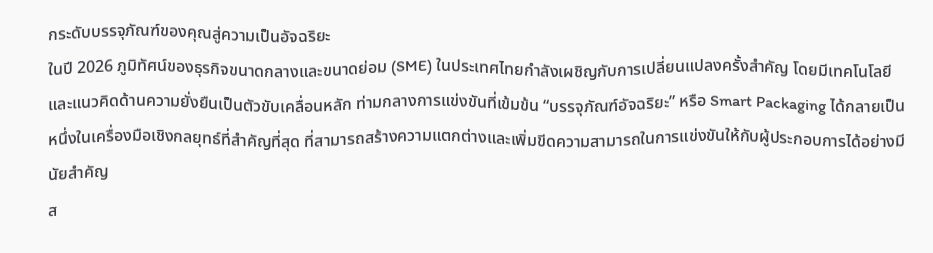กระดับบรรจุภัณฑ์ของคุณสู่ความเป็นอัจฉริยะ
ในปี 2026 ภูมิทัศน์ของธุรกิจขนาดกลางและขนาดย่อม (SME) ในประเทศไทยกำลังเผชิญกับการเปลี่ยนแปลงครั้งสำคัญ โดยมีเทคโนโลยีและแนวคิดด้านความยั่งยืนเป็นตัวขับเคลื่อนหลัก ท่ามกลางการแข่งขันที่เข้มข้น “บรรจุภัณฑ์อัจฉริยะ” หรือ Smart Packaging ได้กลายเป็นหนึ่งในเครื่องมือเชิงกลยุทธ์ที่สำคัญที่สุด ที่สามารถสร้างความแตกต่างและเพิ่มขีดความสามารถในการแข่งขันให้กับผู้ประกอบการได้อย่างมีนัยสำคัญ
ส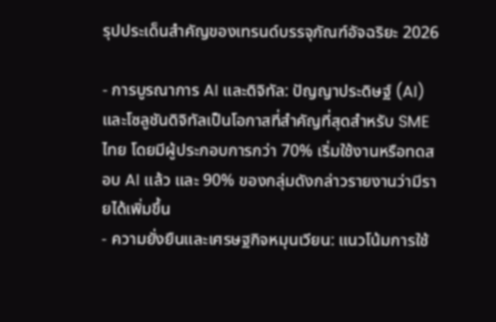รุปประเด็นสำคัญของเทรนด์บรรจุภัณฑ์อัจฉริยะ 2026

- การบูรณาการ AI และดิจิทัล: ปัญญาประดิษฐ์ (AI) และโซลูชันดิจิทัลเป็นโอกาสที่สำคัญที่สุดสำหรับ SME ไทย โดยมีผู้ประกอบการกว่า 70% เริ่มใช้งานหรือทดสอบ AI แล้ว และ 90% ของกลุ่มดังกล่าวรายงานว่ามีรายได้เพิ่มขึ้น
- ความยั่งยืนและเศรษฐกิจหมุนเวียน: แนวโน้มการใช้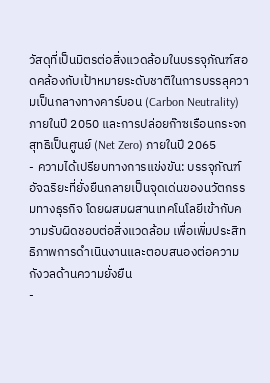วัสดุที่เป็นมิตรต่อสิ่งแวดล้อมในบรรจุภัณฑ์สอดคล้องกับเป้าหมายระดับชาติในการบรรลุความเป็นกลางทางคาร์บอน (Carbon Neutrality) ภายในปี 2050 และการปล่อยก๊าซเรือนกระจกสุทธิเป็นศูนย์ (Net Zero) ภายในปี 2065
- ความได้เปรียบทางการแข่งขัน: บรรจุภัณฑ์อัจฉริยะที่ยั่งยืนกลายเป็นจุดเด่นของนวัตกรรมทางธุรกิจ โดยผสมผสานเทคโนโลยีเข้ากับความรับผิดชอบต่อสิ่งแวดล้อม เพื่อเพิ่มประสิทธิภาพการดำเนินงานและตอบสนองต่อความกังวลด้านความยั่งยืน
-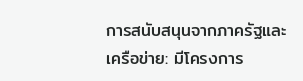การสนับสนุนจากภาครัฐและเครือข่าย: มีโครงการ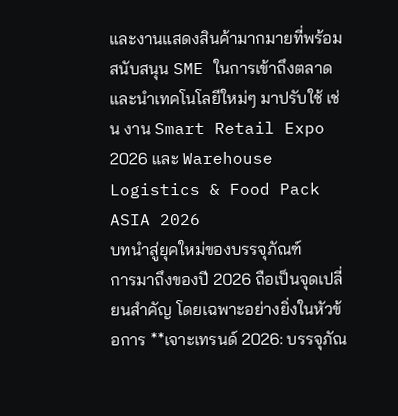และงานแสดงสินค้ามากมายที่พร้อมสนับสนุน SME ในการเข้าถึงตลาดและนำเทคโนโลยีใหม่ๆ มาปรับใช้ เช่น งาน Smart Retail Expo 2026 และ Warehouse Logistics & Food Pack ASIA 2026
บทนำสู่ยุคใหม่ของบรรจุภัณฑ์
การมาถึงของปี 2026 ถือเป็นจุดเปลี่ยนสำคัญ โดยเฉพาะอย่างยิ่งในหัวข้อการ **เจาะเทรนด์ 2026: บรรจุภัณ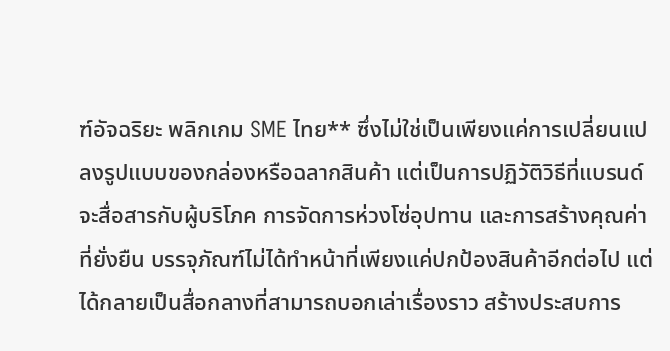ฑ์อัจฉริยะ พลิกเกม SME ไทย** ซึ่งไม่ใช่เป็นเพียงแค่การเปลี่ยนแปลงรูปแบบของกล่องหรือฉลากสินค้า แต่เป็นการปฏิวัติวิธีที่แบรนด์จะสื่อสารกับผู้บริโภค การจัดการห่วงโซ่อุปทาน และการสร้างคุณค่าที่ยั่งยืน บรรจุภัณฑ์ไม่ได้ทำหน้าที่เพียงแค่ปกป้องสินค้าอีกต่อไป แต่ได้กลายเป็นสื่อกลางที่สามารถบอกเล่าเรื่องราว สร้างประสบการ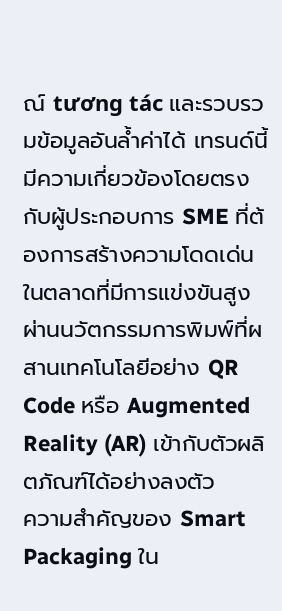ณ์ tương tác และรวบรวมข้อมูลอันล้ำค่าได้ เทรนด์นี้มีความเกี่ยวข้องโดยตรงกับผู้ประกอบการ SME ที่ต้องการสร้างความโดดเด่นในตลาดที่มีการแข่งขันสูง ผ่านนวัตกรรมการพิมพ์ที่ผสานเทคโนโลยีอย่าง QR Code หรือ Augmented Reality (AR) เข้ากับตัวผลิตภัณฑ์ได้อย่างลงตัว
ความสำคัญของ Smart Packaging ใน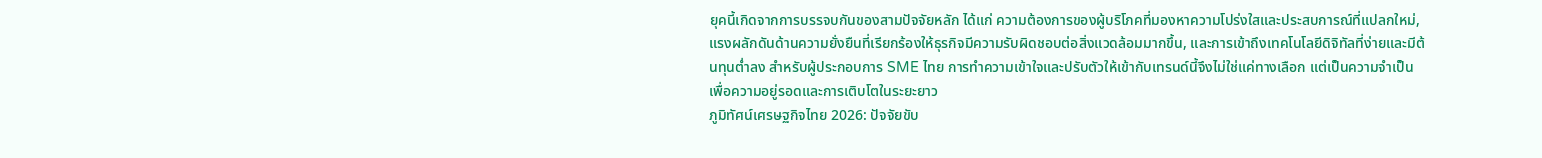ยุคนี้เกิดจากการบรรจบกันของสามปัจจัยหลัก ได้แก่ ความต้องการของผู้บริโภคที่มองหาความโปร่งใสและประสบการณ์ที่แปลกใหม่, แรงผลักดันด้านความยั่งยืนที่เรียกร้องให้ธุรกิจมีความรับผิดชอบต่อสิ่งแวดล้อมมากขึ้น, และการเข้าถึงเทคโนโลยีดิจิทัลที่ง่ายและมีต้นทุนต่ำลง สำหรับผู้ประกอบการ SME ไทย การทำความเข้าใจและปรับตัวให้เข้ากับเทรนด์นี้จึงไม่ใช่แค่ทางเลือก แต่เป็นความจำเป็นเพื่อความอยู่รอดและการเติบโตในระยะยาว
ภูมิทัศน์เศรษฐกิจไทย 2026: ปัจจัยขับ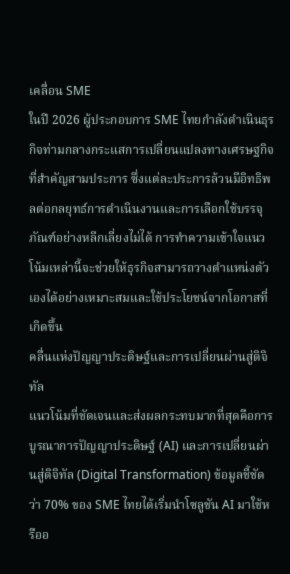เคลื่อน SME
ในปี 2026 ผู้ประกอบการ SME ไทยกำลังดำเนินธุรกิจท่ามกลางกระแสการเปลี่ยนแปลงทางเศรษฐกิจที่สำคัญสามประการ ซึ่งแต่ละประการล้วนมีอิทธิพลต่อกลยุทธ์การดำเนินงานและการเลือกใช้บรรจุภัณฑ์อย่างหลีกเลี่ยงไม่ได้ การทำความเข้าใจแนวโน้มเหล่านี้จะช่วยให้ธุรกิจสามารถวางตำแหน่งตัวเองได้อย่างเหมาะสมและใช้ประโยชน์จากโอกาสที่เกิดขึ้น
คลื่นแห่งปัญญาประดิษฐ์และการเปลี่ยนผ่านสู่ดิจิทัล
แนวโน้มที่ชัดเจนและส่งผลกระทบมากที่สุดคือการบูรณาการปัญญาประดิษฐ์ (AI) และการเปลี่ยนผ่านสู่ดิจิทัล (Digital Transformation) ข้อมูลชี้ชัดว่า 70% ของ SME ไทยได้เริ่มนำโซลูชัน AI มาใช้หรืออ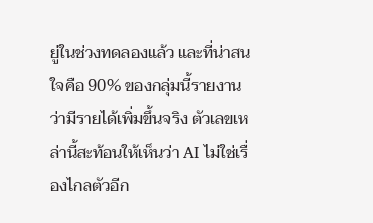ยู่ในช่วงทดลองแล้ว และที่น่าสนใจคือ 90% ของกลุ่มนี้รายงานว่ามีรายได้เพิ่มขึ้นจริง ตัวเลขเหล่านี้สะท้อนให้เห็นว่า AI ไม่ใช่เรื่องไกลตัวอีก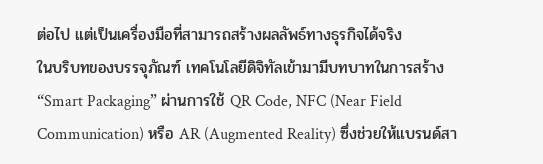ต่อไป แต่เป็นเครื่องมือที่สามารถสร้างผลลัพธ์ทางธุรกิจได้จริง
ในบริบทของบรรจุภัณฑ์ เทคโนโลยีดิจิทัลเข้ามามีบทบาทในการสร้าง “Smart Packaging” ผ่านการใช้ QR Code, NFC (Near Field Communication) หรือ AR (Augmented Reality) ซึ่งช่วยให้แบรนด์สา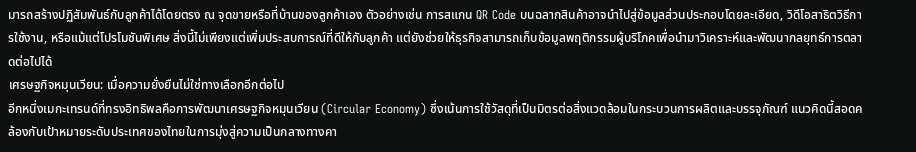มารถสร้างปฏิสัมพันธ์กับลูกค้าได้โดยตรง ณ จุดขายหรือที่บ้านของลูกค้าเอง ตัวอย่างเช่น การสแกน QR Code บนฉลากสินค้าอาจนำไปสู่ข้อมูลส่วนประกอบโดยละเอียด, วิดีโอสาธิตวิธีการใช้งาน, หรือแม้แต่โปรโมชันพิเศษ สิ่งนี้ไม่เพียงแต่เพิ่มประสบการณ์ที่ดีให้กับลูกค้า แต่ยังช่วยให้ธุรกิจสามารถเก็บข้อมูลพฤติกรรมผู้บริโภคเพื่อนำมาวิเคราะห์และพัฒนากลยุทธ์การตลาดต่อไปได้
เศรษฐกิจหมุนเวียน: เมื่อความยั่งยืนไม่ใช่ทางเลือกอีกต่อไป
อีกหนึ่งเมกะเทรนด์ที่ทรงอิทธิพลคือการพัฒนาเศรษฐกิจหมุนเวียน (Circular Economy) ซึ่งเน้นการใช้วัสดุที่เป็นมิตรต่อสิ่งแวดล้อมในกระบวนการผลิตและบรรจุภัณฑ์ แนวคิดนี้สอดคล้องกับเป้าหมายระดับประเทศของไทยในการมุ่งสู่ความเป็นกลางทางคา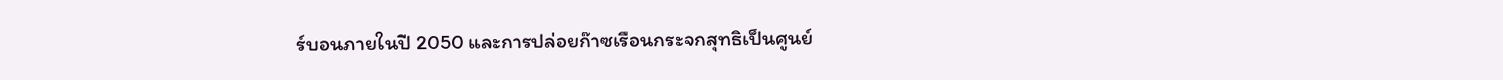ร์บอนภายในปี 2050 และการปล่อยก๊าซเรือนกระจกสุทธิเป็นศูนย์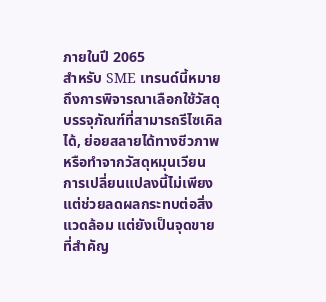ภายในปี 2065
สำหรับ SME เทรนด์นี้หมายถึงการพิจารณาเลือกใช้วัสดุบรรจุภัณฑ์ที่สามารถรีไซเคิลได้, ย่อยสลายได้ทางชีวภาพ หรือทำจากวัสดุหมุนเวียน การเปลี่ยนแปลงนี้ไม่เพียงแต่ช่วยลดผลกระทบต่อสิ่งแวดล้อม แต่ยังเป็นจุดขายที่สำคัญ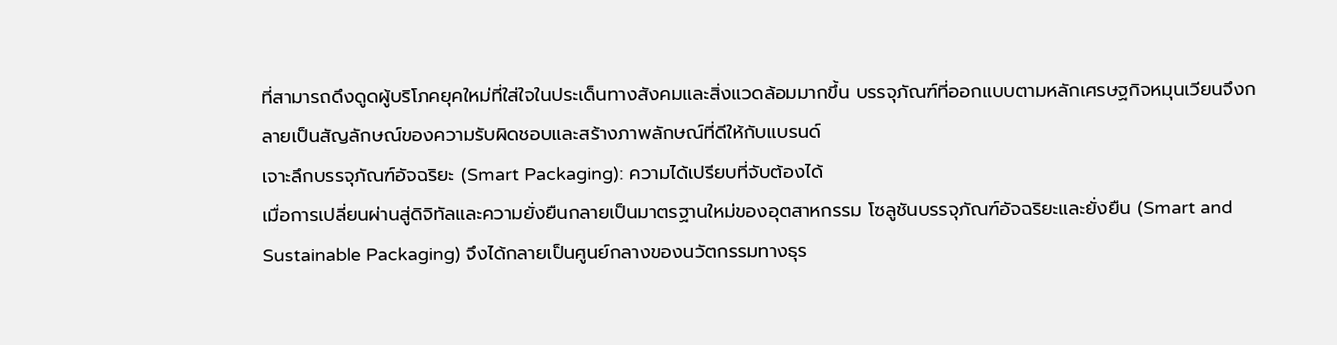ที่สามารถดึงดูดผู้บริโภคยุคใหม่ที่ใส่ใจในประเด็นทางสังคมและสิ่งแวดล้อมมากขึ้น บรรจุภัณฑ์ที่ออกแบบตามหลักเศรษฐกิจหมุนเวียนจึงกลายเป็นสัญลักษณ์ของความรับผิดชอบและสร้างภาพลักษณ์ที่ดีให้กับแบรนด์
เจาะลึกบรรจุภัณฑ์อัจฉริยะ (Smart Packaging): ความได้เปรียบที่จับต้องได้
เมื่อการเปลี่ยนผ่านสู่ดิจิทัลและความยั่งยืนกลายเป็นมาตรฐานใหม่ของอุตสาหกรรม โซลูชันบรรจุภัณฑ์อัจฉริยะและยั่งยืน (Smart and Sustainable Packaging) จึงได้กลายเป็นศูนย์กลางของนวัตกรรมทางธุร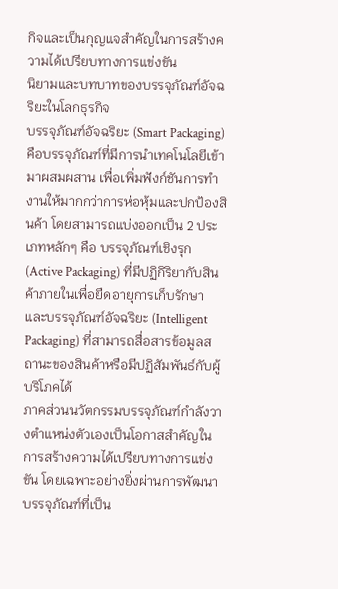กิจและเป็นกุญแจสำคัญในการสร้างความได้เปรียบทางการแข่งขัน
นิยามและบทบาทของบรรจุภัณฑ์อัจฉริยะในโลกธุรกิจ
บรรจุภัณฑ์อัจฉริยะ (Smart Packaging) คือบรรจุภัณฑ์ที่มีการนำเทคโนโลยีเข้ามาผสมผสาน เพื่อเพิ่มฟังก์ชันการทำงานให้มากกว่าการห่อหุ้มและปกป้องสินค้า โดยสามารถแบ่งออกเป็น 2 ประเภทหลักๆ คือ บรรจุภัณฑ์เชิงรุก (Active Packaging) ที่มีปฏิกิริยากับสินค้าภายในเพื่อยืดอายุการเก็บรักษา และบรรจุภัณฑ์อัจฉริยะ (Intelligent Packaging) ที่สามารถสื่อสารข้อมูลสถานะของสินค้าหรือมีปฏิสัมพันธ์กับผู้บริโภคได้
ภาคส่วนนวัตกรรมบรรจุภัณฑ์กำลังวางตำแหน่งตัวเองเป็นโอกาสสำคัญในการสร้างความได้เปรียบทางการแข่งขัน โดยเฉพาะอย่างยิ่งผ่านการพัฒนาบรรจุภัณฑ์ที่เป็น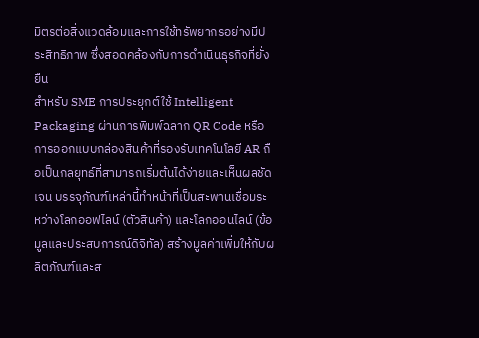มิตรต่อสิ่งแวดล้อมและการใช้ทรัพยากรอย่างมีประสิทธิภาพ ซึ่งสอดคล้องกับการดำเนินธุรกิจที่ยั่งยืน
สำหรับ SME การประยุกต์ใช้ Intelligent Packaging ผ่านการพิมพ์ฉลาก QR Code หรือการออกแบบกล่องสินค้าที่รองรับเทคโนโลยี AR ถือเป็นกลยุทธ์ที่สามารถเริ่มต้นได้ง่ายและเห็นผลชัดเจน บรรจุภัณฑ์เหล่านี้ทำหน้าที่เป็นสะพานเชื่อมระหว่างโลกออฟไลน์ (ตัวสินค้า) และโลกออนไลน์ (ข้อมูลและประสบการณ์ดิจิทัล) สร้างมูลค่าเพิ่มให้กับผลิตภัณฑ์และส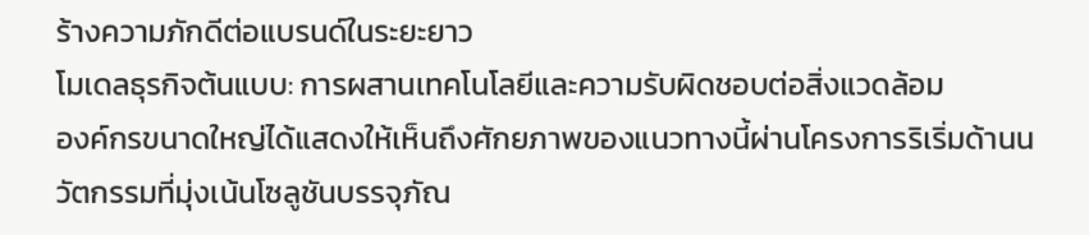ร้างความภักดีต่อแบรนด์ในระยะยาว
โมเดลธุรกิจต้นแบบ: การผสานเทคโนโลยีและความรับผิดชอบต่อสิ่งแวดล้อม
องค์กรขนาดใหญ่ได้แสดงให้เห็นถึงศักยภาพของแนวทางนี้ผ่านโครงการริเริ่มด้านนวัตกรรมที่มุ่งเน้นโซลูชันบรรจุภัณ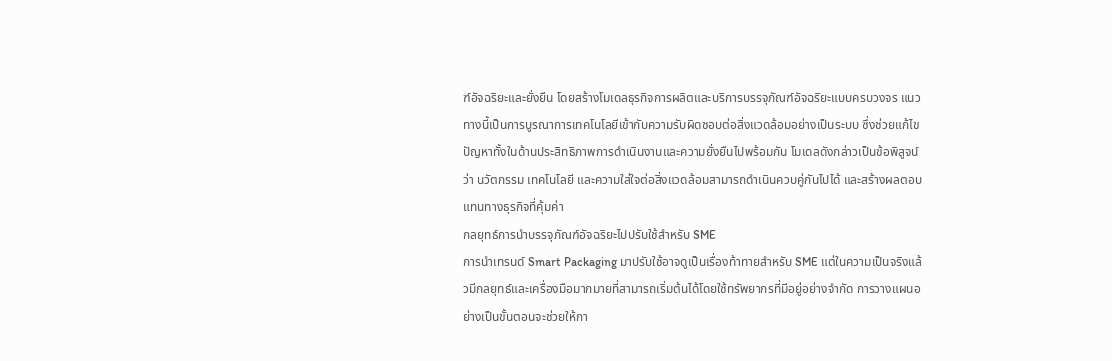ฑ์อัจฉริยะและยั่งยืน โดยสร้างโมเดลธุรกิจการผลิตและบริการบรรจุภัณฑ์อัจฉริยะแบบครบวงจร แนวทางนี้เป็นการบูรณาการเทคโนโลยีเข้ากับความรับผิดชอบต่อสิ่งแวดล้อมอย่างเป็นระบบ ซึ่งช่วยแก้ไขปัญหาทั้งในด้านประสิทธิภาพการดำเนินงานและความยั่งยืนไปพร้อมกัน โมเดลดังกล่าวเป็นข้อพิสูจน์ว่า นวัตกรรม เทคโนโลยี และความใส่ใจต่อสิ่งแวดล้อมสามารถดำเนินควบคู่กันไปได้ และสร้างผลตอบแทนทางธุรกิจที่คุ้มค่า
กลยุทธ์การนำบรรจุภัณฑ์อัจฉริยะไปปรับใช้สำหรับ SME
การนำเทรนด์ Smart Packaging มาปรับใช้อาจดูเป็นเรื่องท้าทายสำหรับ SME แต่ในความเป็นจริงแล้วมีกลยุทธ์และเครื่องมือมากมายที่สามารถเริ่มต้นได้โดยใช้ทรัพยากรที่มีอยู่อย่างจำกัด การวางแผนอย่างเป็นขั้นตอนจะช่วยให้กา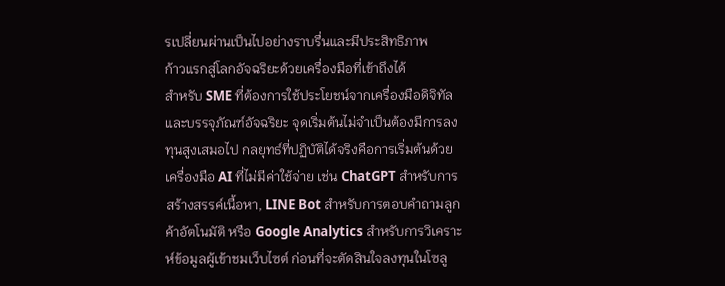รเปลี่ยนผ่านเป็นไปอย่างราบรื่นและมีประสิทธิภาพ
ก้าวแรกสู่โลกอัจฉริยะด้วยเครื่องมือที่เข้าถึงได้
สำหรับ SME ที่ต้องการใช้ประโยชน์จากเครื่องมือดิจิทัลและบรรจุภัณฑ์อัจฉริยะ จุดเริ่มต้นไม่จำเป็นต้องมีการลงทุนสูงเสมอไป กลยุทธ์ที่ปฏิบัติได้จริงคือการเริ่มต้นด้วยเครื่องมือ AI ที่ไม่มีค่าใช้จ่าย เช่น ChatGPT สำหรับการสร้างสรรค์เนื้อหา, LINE Bot สำหรับการตอบคำถามลูกค้าอัตโนมัติ หรือ Google Analytics สำหรับการวิเคราะห์ข้อมูลผู้เข้าชมเว็บไซต์ ก่อนที่จะตัดสินใจลงทุนในโซลู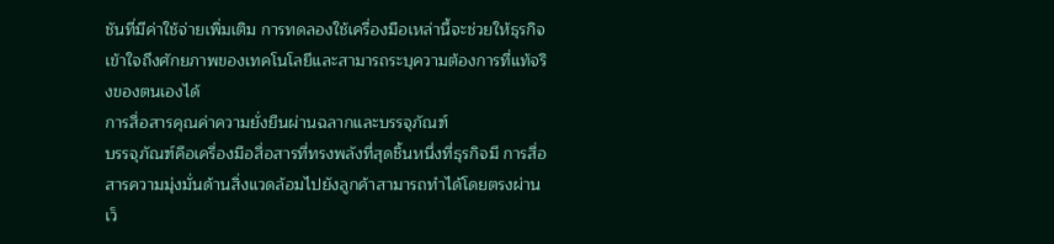ชันที่มีค่าใช้จ่ายเพิ่มเติม การทดลองใช้เครื่องมือเหล่านี้จะช่วยให้ธุรกิจเข้าใจถึงศักยภาพของเทคโนโลยีและสามารถระบุความต้องการที่แท้จริงของตนเองได้
การสื่อสารคุณค่าความยั่งยืนผ่านฉลากและบรรจุภัณฑ์
บรรจุภัณฑ์คือเครื่องมือสื่อสารที่ทรงพลังที่สุดชิ้นหนึ่งที่ธุรกิจมี การสื่อสารความมุ่งมั่นด้านสิ่งแวดล้อมไปยังลูกค้าสามารถทำได้โดยตรงผ่านเว็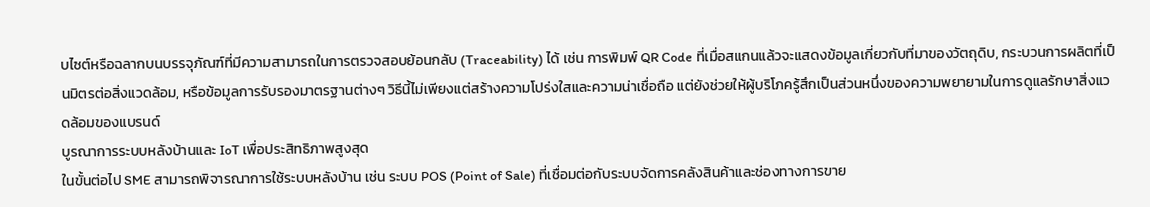บไซต์หรือฉลากบนบรรจุภัณฑ์ที่มีความสามารถในการตรวจสอบย้อนกลับ (Traceability) ได้ เช่น การพิมพ์ QR Code ที่เมื่อสแกนแล้วจะแสดงข้อมูลเกี่ยวกับที่มาของวัตถุดิบ, กระบวนการผลิตที่เป็นมิตรต่อสิ่งแวดล้อม, หรือข้อมูลการรับรองมาตรฐานต่างๆ วิธีนี้ไม่เพียงแต่สร้างความโปร่งใสและความน่าเชื่อถือ แต่ยังช่วยให้ผู้บริโภครู้สึกเป็นส่วนหนึ่งของความพยายามในการดูแลรักษาสิ่งแวดล้อมของแบรนด์
บูรณาการระบบหลังบ้านและ IoT เพื่อประสิทธิภาพสูงสุด
ในขั้นต่อไป SME สามารถพิจารณาการใช้ระบบหลังบ้าน เช่น ระบบ POS (Point of Sale) ที่เชื่อมต่อกับระบบจัดการคลังสินค้าและช่องทางการขาย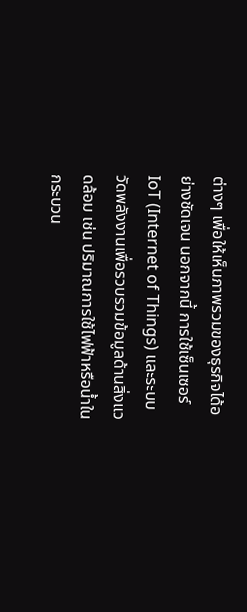ต่างๆ เพื่อให้เห็นภาพรวมของธุรกิจได้อย่างชัดเจน นอกจากนี้ การใช้เซ็นเซอร์ IoT (Internet of Things) และระบบวัดพลังงานเพื่อรวบรวมข้อมูลด้านสิ่งแวดล้อม เช่น ปริมาณการใช้ไฟฟ้าหรือน้ำในกระบวน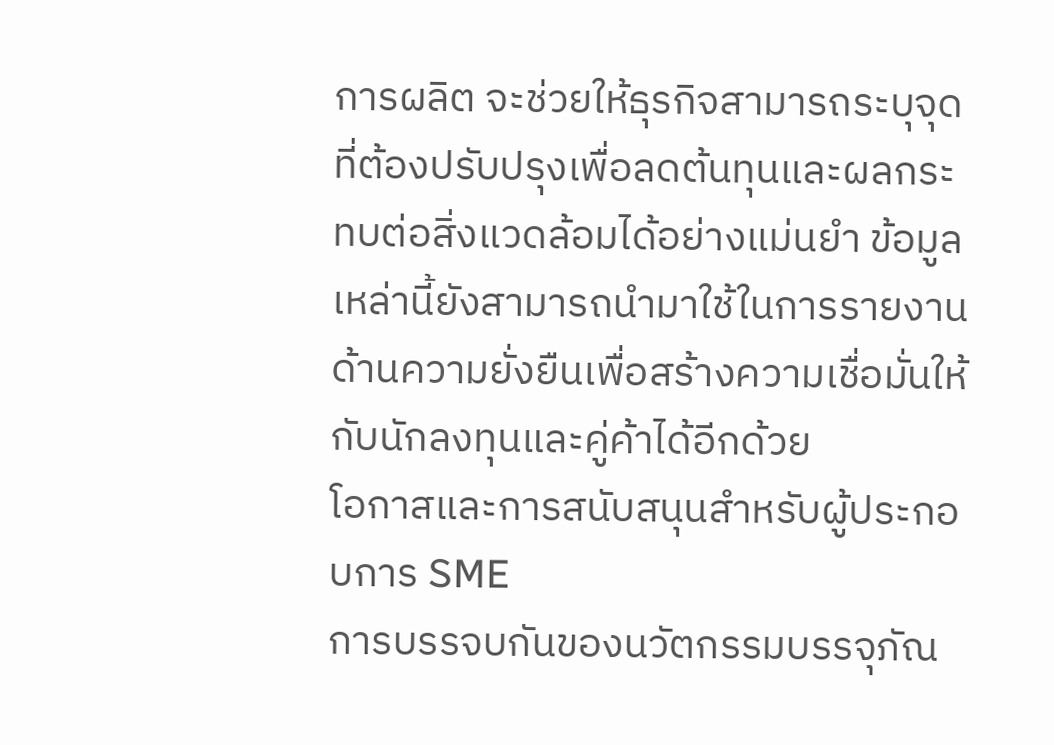การผลิต จะช่วยให้ธุรกิจสามารถระบุจุดที่ต้องปรับปรุงเพื่อลดต้นทุนและผลกระทบต่อสิ่งแวดล้อมได้อย่างแม่นยำ ข้อมูลเหล่านี้ยังสามารถนำมาใช้ในการรายงานด้านความยั่งยืนเพื่อสร้างความเชื่อมั่นให้กับนักลงทุนและคู่ค้าได้อีกด้วย
โอกาสและการสนับสนุนสำหรับผู้ประกอบการ SME
การบรรจบกันของนวัตกรรมบรรจุภัณ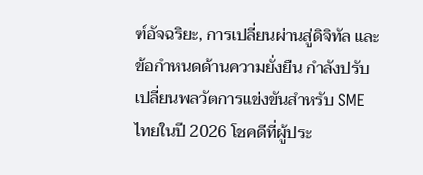ฑ์อัจฉริยะ, การเปลี่ยนผ่านสู่ดิจิทัล และข้อกำหนดด้านความยั่งยืน กำลังปรับเปลี่ยนพลวัตการแข่งขันสำหรับ SME ไทยในปี 2026 โชคดีที่ผู้ประ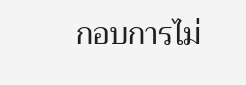กอบการไม่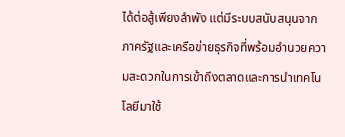ได้ต่อสู้เพียงลำพัง แต่มีระบบสนับสนุนจากภาครัฐและเครือข่ายธุรกิจที่พร้อมอำนวยความสะดวกในการเข้าถึงตลาดและการนำเทคโนโลยีมาใช้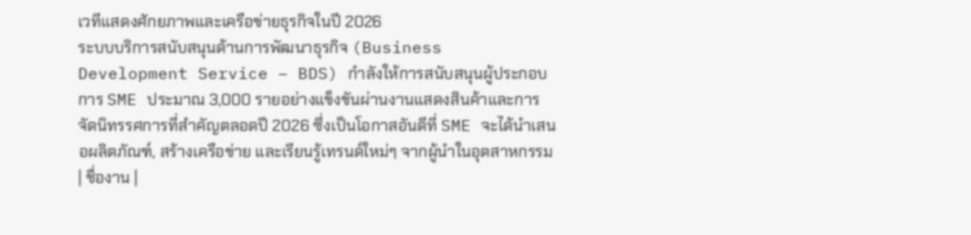เวทีแสดงศักยภาพและเครือข่ายธุรกิจในปี 2026
ระบบบริการสนับสนุนด้านการพัฒนาธุรกิจ (Business Development Service – BDS) กำลังให้การสนับสนุนผู้ประกอบการ SME ประมาณ 3,000 รายอย่างแข็งขันผ่านงานแสดงสินค้าและการจัดนิทรรศการที่สำคัญตลอดปี 2026 ซึ่งเป็นโอกาสอันดีที่ SME จะได้นำเสนอผลิตภัณฑ์, สร้างเครือข่าย และเรียนรู้เทรนด์ใหม่ๆ จากผู้นำในอุตสาหกรรม
| ชื่องาน |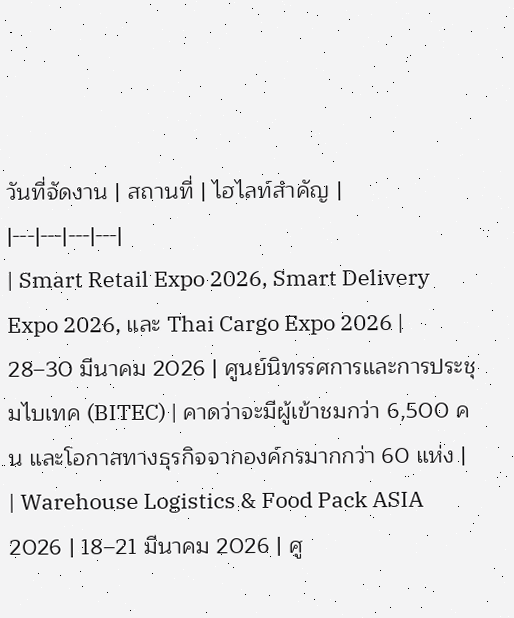วันที่จัดงาน | สถานที่ | ไฮไลท์สำคัญ |
|---|---|---|---|
| Smart Retail Expo 2026, Smart Delivery Expo 2026, และ Thai Cargo Expo 2026 | 28–30 มีนาคม 2026 | ศูนย์นิทรรศการและการประชุมไบเทค (BITEC) | คาดว่าจะมีผู้เข้าชมกว่า 6,500 คน และโอกาสทางธุรกิจจากองค์กรมากกว่า 60 แห่ง |
| Warehouse Logistics & Food Pack ASIA 2026 | 18–21 มีนาคม 2026 | ศู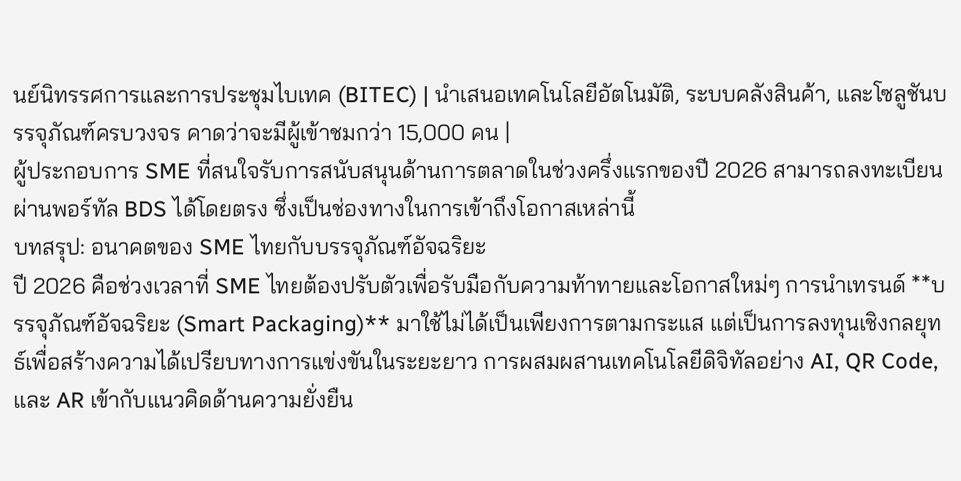นย์นิทรรศการและการประชุมไบเทค (BITEC) | นำเสนอเทคโนโลยีอัตโนมัติ, ระบบคลังสินค้า, และโซลูชันบรรจุภัณฑ์ครบวงจร คาดว่าจะมีผู้เข้าชมกว่า 15,000 คน |
ผู้ประกอบการ SME ที่สนใจรับการสนับสนุนด้านการตลาดในช่วงครึ่งแรกของปี 2026 สามารถลงทะเบียนผ่านพอร์ทัล BDS ได้โดยตรง ซึ่งเป็นช่องทางในการเข้าถึงโอกาสเหล่านี้
บทสรุป: อนาคตของ SME ไทยกับบรรจุภัณฑ์อัจฉริยะ
ปี 2026 คือช่วงเวลาที่ SME ไทยต้องปรับตัวเพื่อรับมือกับความท้าทายและโอกาสใหม่ๆ การนำเทรนด์ **บรรจุภัณฑ์อัจฉริยะ (Smart Packaging)** มาใช้ไม่ได้เป็นเพียงการตามกระแส แต่เป็นการลงทุนเชิงกลยุทธ์เพื่อสร้างความได้เปรียบทางการแข่งขันในระยะยาว การผสมผสานเทคโนโลยีดิจิทัลอย่าง AI, QR Code, และ AR เข้ากับแนวคิดด้านความยั่งยืน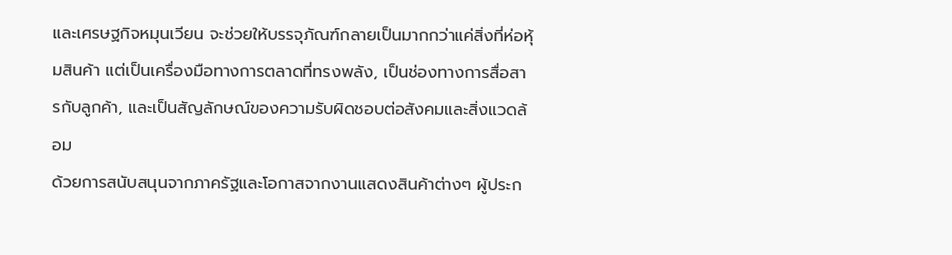และเศรษฐกิจหมุนเวียน จะช่วยให้บรรจุภัณฑ์กลายเป็นมากกว่าแค่สิ่งที่ห่อหุ้มสินค้า แต่เป็นเครื่องมือทางการตลาดที่ทรงพลัง, เป็นช่องทางการสื่อสารกับลูกค้า, และเป็นสัญลักษณ์ของความรับผิดชอบต่อสังคมและสิ่งแวดล้อม
ด้วยการสนับสนุนจากภาครัฐและโอกาสจากงานแสดงสินค้าต่างๆ ผู้ประก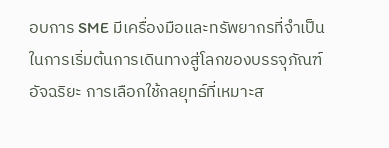อบการ SME มีเครื่องมือและทรัพยากรที่จำเป็นในการเริ่มต้นการเดินทางสู่โลกของบรรจุภัณฑ์อัจฉริยะ การเลือกใช้กลยุทธ์ที่เหมาะส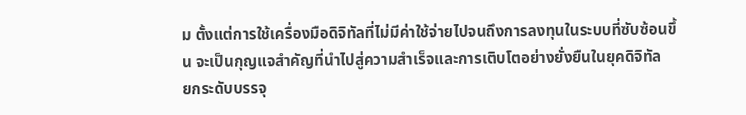ม ตั้งแต่การใช้เครื่องมือดิจิทัลที่ไม่มีค่าใช้จ่ายไปจนถึงการลงทุนในระบบที่ซับซ้อนขึ้น จะเป็นกุญแจสำคัญที่นำไปสู่ความสำเร็จและการเติบโตอย่างยั่งยืนในยุคดิจิทัล
ยกระดับบรรจุ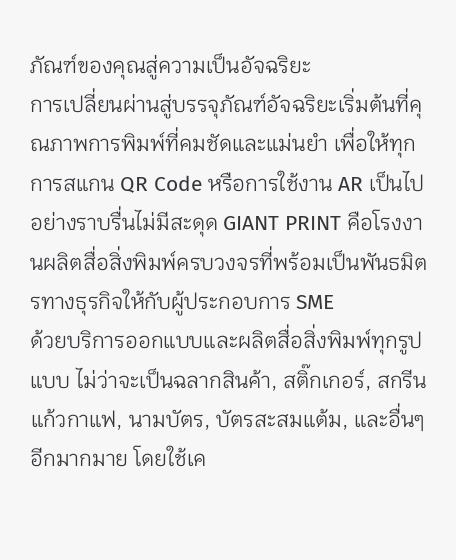ภัณฑ์ของคุณสู่ความเป็นอัจฉริยะ
การเปลี่ยนผ่านสู่บรรจุภัณฑ์อัจฉริยะเริ่มต้นที่คุณภาพการพิมพ์ที่คมชัดและแม่นยำ เพื่อให้ทุกการสแกน QR Code หรือการใช้งาน AR เป็นไปอย่างราบรื่นไม่มีสะดุด GIANT PRINT คือโรงงานผลิตสื่อสิ่งพิมพ์ครบวงจรที่พร้อมเป็นพันธมิตรทางธุรกิจให้กับผู้ประกอบการ SME
ด้วยบริการออกแบบและผลิตสื่อสิ่งพิมพ์ทุกรูปแบบ ไม่ว่าจะเป็นฉลากสินค้า, สติ๊กเกอร์, สกรีนแก้วกาแฟ, นามบัตร, บัตรสะสมแต้ม, และอื่นๆ อีกมากมาย โดยใช้เค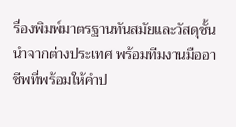รื่องพิมพ์มาตรฐานทันสมัยและวัสดุชั้นนำจากต่างประเทศ พร้อมทีมงานมืออาชีพที่พร้อมให้คำป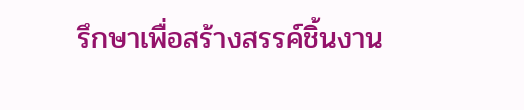รึกษาเพื่อสร้างสรรค์ชิ้นงาน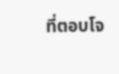ที่ตอบโจ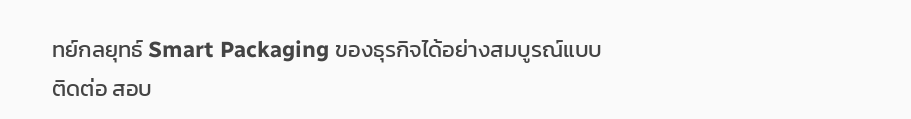ทย์กลยุทธ์ Smart Packaging ของธุรกิจได้อย่างสมบูรณ์แบบ
ติดต่อ สอบ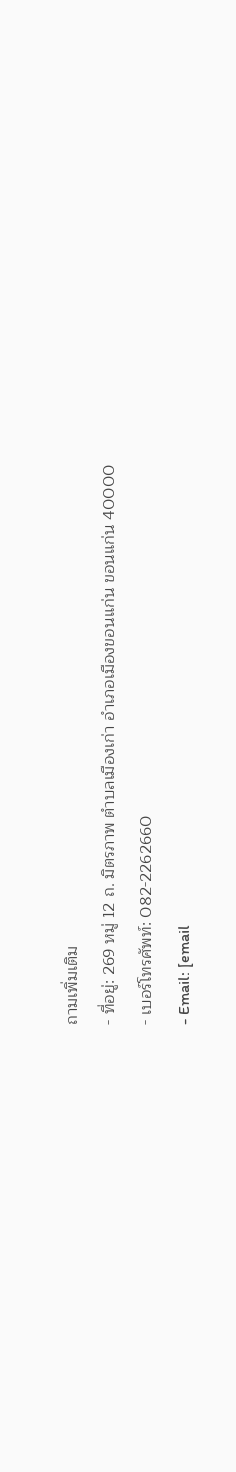ถามเพิ่มเติม
- ที่อยู่: 269 หมู่ 12 ถ. มิตรภาพ ตำบลเมืองเก่า อำเภอเมืองขอนแก่น ขอนแก่น 40000
- เบอร์โทรศัพท์: 082-2262660
- Email: [email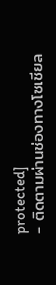protected]
- ติดตามผ่านช่องทางโซเชียล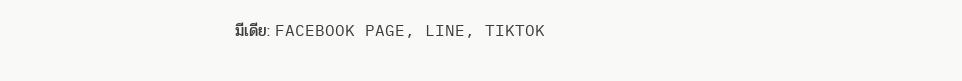มีเดีย: FACEBOOK PAGE, LINE, TIKTOK